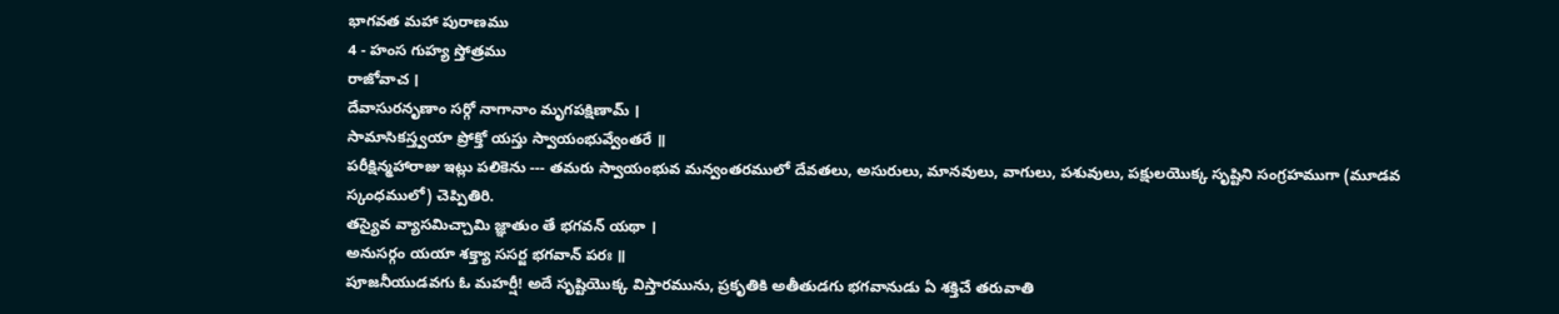భాగవత మహా పురాణము
4 - హంస గుహ్య స్తోత్రము
రాజోవాచ ।
దేవాసురనృణాం సర్గో నాగానాం మృగపక్షిణామ్ ।
సామాసికస్త్వయా ప్రోక్తో యస్తు స్వాయంభువ్వేంతరే ॥
పరీక్షిన్మహారాజు ఇట్లు పలికెను --- తమరు స్వాయంభువ మన్వంతరములో దేవతలు, అసురులు, మానవులు, వాగులు, పశువులు, పక్షులయొక్క సృష్టిని సంగ్రహముగా (మూడవ స్కంధములో) చెప్పితిరి.
తస్యైవ వ్యాసమిచ్చామి జ్ఞాతుం తే భగవన్ యథా ।
అనుసర్గం యయా శక్త్యా ససర్జ భగవాన్ పరః ॥
పూజనీయుడవగు ఓ మహర్షీ! అదే సృష్టియొక్క విస్తారమును, ప్రకృతికి అతీతుడగు భగవానుడు ఏ శక్తిచే తరువాతి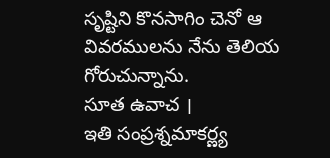సృష్టిని కొనసాగిం చెనో ఆ వివరములను నేను తెలియ గోరుచున్నాను.
సూత ఉవాచ ।
ఇతి సంప్రశ్నమాకర్ణ్య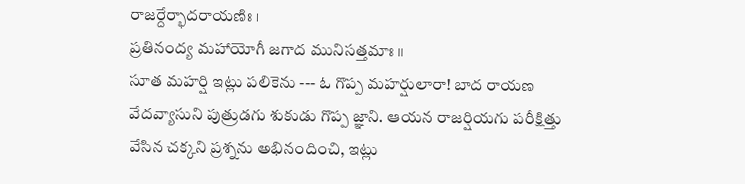రాజర్దేర్భాదరాయణిః ।
ప్రతినంద్య మహాయోగీ జగాద మునిసత్తమాః ॥
సూత మహర్షి ఇట్లు పలికెను --- ఓ గొప్ప మహర్షులారా! బాద రాయణ వేదవ్యాసుని పుత్రుడగు శుకుడు గొప్ప జ్ఞాని. ఆయన రాజర్షియగు పరీక్షిత్తు వేసిన చక్కని ప్రశ్నను అభినందించి, ఇట్లు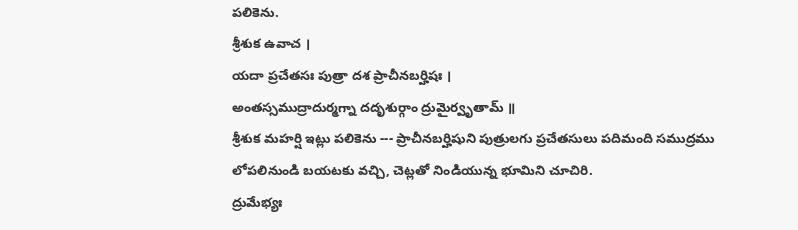పలికెను.
శ్రీశుక ఉవాచ ।
యదా ప్రచేతసః పుత్రా దశ ప్రాచీనబర్హిషః ।
అంతస్సముద్రాదుర్మగ్నా దదృశుర్గాం ద్రుమైర్వృతామ్ ॥
శ్రీశుక మహర్షి ఇట్లు పలికెను --- ప్రాచీనబర్హిషుని పుత్రులగు ప్రచేతసులు పదిమంది సముద్రము లోపలినుండి బయటకు వచ్చి, చెట్లతో నిండియున్న భూమిని చూచిరి.
ద్రుమేభ్యః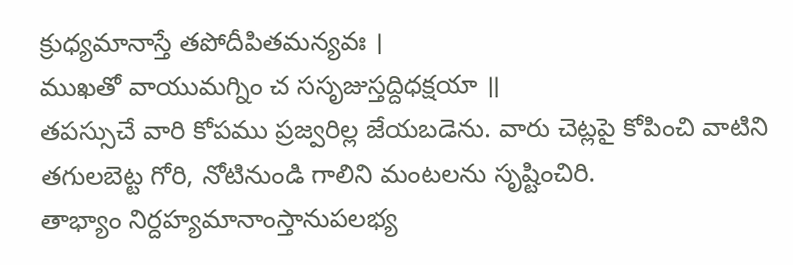క్రుధ్యమానాస్తే తపోదీపితమన్యవః ।
ముఖతో వాయుమగ్నిం చ ససృజుస్తద్దిధక్షయా ॥
తపస్సుచే వారి కోపము ప్రజ్వరిల్ల జేయబడెను. వారు చెట్లపై కోపించి వాటిని తగులబెట్ట గోరి, నోటినుండి గాలిని మంటలను సృష్టించిరి.
తాభ్యాం నిర్దహ్యమానాంస్తానుపలభ్య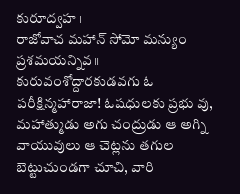కురూద్వహ ।
రాజోవాచ మహాన్ సోమో మన్యుం ప్రశమయన్నివ॥
కురువంశోద్దారకుడవగు ఓ పరీక్షిన్మహారాజా! ఓషధులకు ప్రభు వు, మహాత్ముడు అగు చంద్రుడు ఆ అగ్ని వాయువులు ఆ చెట్లను తగుల బెట్టుచుండగా చూచి, వారి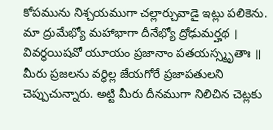కోపమును నిశ్చయముగా చల్లార్చువాడై ఇట్లు పలికెను.
మా ద్రుమేభ్యో మహాభాగా దీనేభ్యో ద్రోఢుమర్హథ ।
వివర్ధయిషవో యూయం ప్రజానాం పతయస్స్మృతాః ॥
మీరు ప్రజలను వర్ధిల్ల జేయగోరే ప్రజాపతులని చెప్పుచున్నారు. అట్టి మీరు దీనముగా నిలిచిన చెట్లకు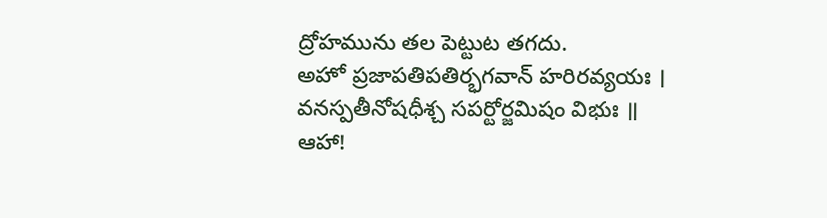ద్రోహమును తల పెట్టుట తగదు.
అహో ప్రజాపతిపతిర్భగవాన్ హరిరవ్యయః ।
వనస్పతీనోషధీశ్చ సపర్టోర్జమిషం విభుః ॥
ఆహా!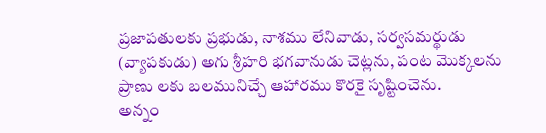ప్రజాపతులకు ప్రభుడు, నాశము లేనివాడు, సర్వసమర్థుడు (వ్యాపకుడు) అగు శ్రీహరి భగవానుడు చెట్లను, పంట మొక్కలను ప్రాణు లకు బలమునిచ్చే ఆహారము కొరకై సృష్టించెను.
అన్నం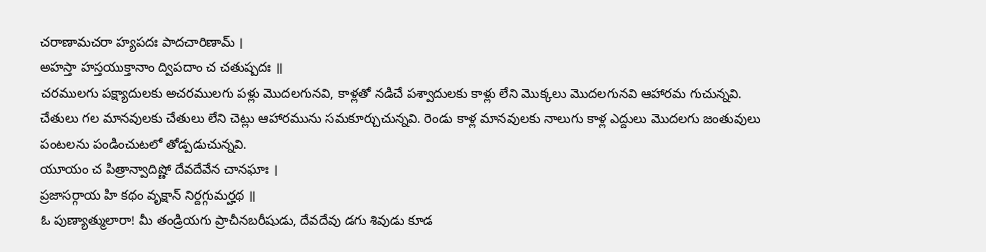చరాణామచరా హ్యపదః పాదచారిణామ్ ।
అహస్తా హస్తయుక్తానాం ద్విపదాం చ చతుష్పదః ॥
చరములగు పక్ష్యాదులకు అచరములగు పళ్లు మొదలగునవి, కాళ్లతో నడిచే పశ్వాదులకు కాళ్లు లేని మొక్కలు మొదలగునవి ఆహారమ గుచున్నవి. చేతులు గల మానవులకు చేతులు లేని చెట్లు ఆహారమును సమకూర్చుచున్నవి. రెండు కాళ్ల మానవులకు నాలుగు కాళ్ల ఎద్దులు మొదలగు జంతువులు పంటలను పండించుటలో తోడ్పడుచున్నవి.
యూయం చ పిత్రాన్వాదిష్ణో దేవదేవేన చానఘాః ।
ప్రజాసర్గాయ హి కథం వృక్షాన్ నిర్దగ్గుమర్హథ ॥
ఓ పుణ్యాత్ములారా! మీ తండ్రియగు ప్రాచీనబరీషుడు, దేవదేవు డగు శివుడు కూడ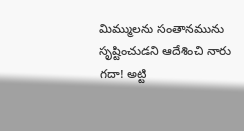మిమ్ములను సంతానమును సృష్టించుడని ఆదేశించి నారు గదా! అట్టి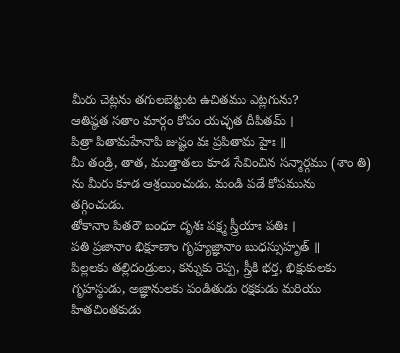మీరు చెట్లను తగులబెట్టుట ఉచితము ఎట్లగును?
ఆతిష్ఠత సతాం మార్గం కోపం యచ్ఛత దీపితమ్ ।
పిత్రా పితామహేనాపి జుష్టం వః ప్రపితామ హైః ॥
మీ తండ్రి, తాత, ముత్తాతలు కూడ సేవించిన సన్మార్గము (శాం తి) ను మీరు కూడ ఆశ్రయించుడు. మండి పడే కోపమును తగ్గించుడు.
తోకానాం పితరౌ బంధూ దృశః పక్ష్మ స్త్రీయాః పతిః ।
పతి ప్రజానాం భిక్షూణాం గృహ్యజ్ఞానాం బుధస్సుహృత్ ॥
పిల్లలకు తల్లిదండ్రులు, కన్నుకు రెప్ప, స్త్రీకి భర్త, భిక్షుకులకు గృహస్థుడు, అజ్ఞానులకు పండితుడు రక్షకుడు మరియు హితచింతకుడు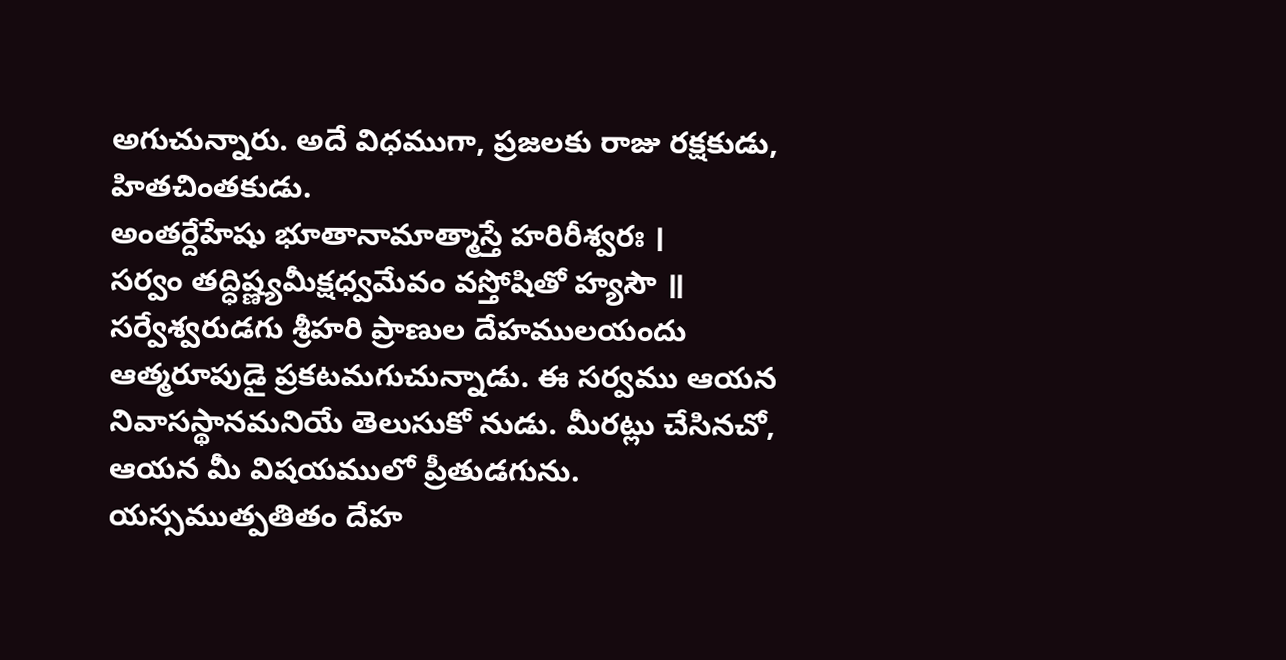అగుచున్నారు. అదే విధముగా, ప్రజలకు రాజు రక్షకుడు, హితచింతకుడు.
అంతర్దేహేషు భూతానామాత్మాస్తే హరిరీశ్వరః ।
సర్వం తద్ధిష్ణ్యమీక్షధ్వమేవం వస్తోషితో హ్యసౌ ॥
సర్వేశ్వరుడగు శ్రీహరి ప్రాణుల దేహములయందు ఆత్మరూపుడై ప్రకటమగుచున్నాడు. ఈ సర్వము ఆయన నివాసస్థానమనియే తెలుసుకో నుడు. మీరట్లు చేసినచో, ఆయన మీ విషయములో ప్రీతుడగును.
యస్సముత్పతితం దేహ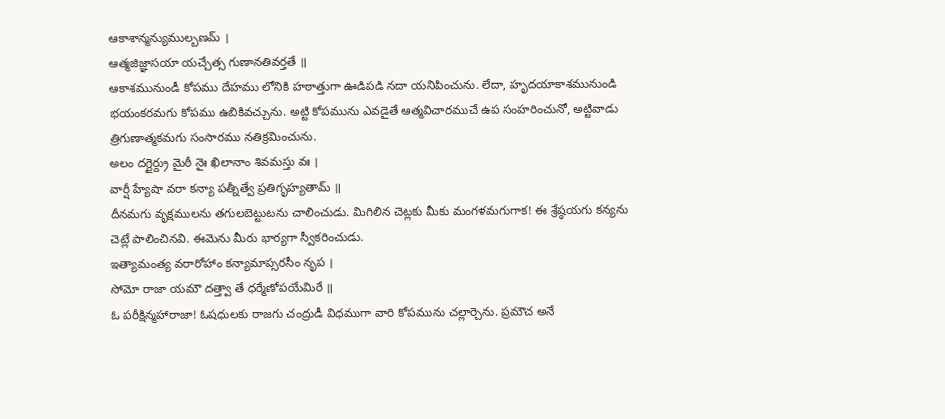ఆకాశాన్మన్యుముల్బణమ్ ।
ఆత్మజిజ్ఞాసయా యచ్చేత్స గుణానతివర్తతే ॥
ఆకాశమునుండీ కోపము దేహము లోనికి హఠాత్తుగా ఊడిపడి నదా యనిపించును. లేదా, హృదయాకాశమునుండి భయంకరమగు కోపము ఉబికివచ్చును. అట్టి కోపమును ఎవడైతే ఆత్మవిచారముచే ఉప సంహరించునో, అట్టివాడు త్రిగుణాత్మకమగు సంసారము నతిక్రమించును.
అలం దగ్దైర్ద్రు మైఠీ నైః ఖిలానాం శివమస్తు వః ।
వార్షీ హ్యేషా వరా కన్యా పత్నీత్వే ప్రతిగృహ్యతామ్ ॥
దీనమగు వృక్షములను తగులబెట్టుటను చాలించుడు. మిగిలిన చెట్లకు మీకు మంగళమగుగాక! ఈ శ్రేష్ఠయగు కన్యను చెట్లే పాలించినవి. ఈమెను మీరు భార్యగా స్వీకరించుడు.
ఇత్యామంత్య వరారోహాం కన్యామాప్సరసీం నృప ।
సోమో రాజా యమౌ దత్త్వా తే ధర్మేణోపయేమిరే ॥
ఓ పరీక్షిన్మహారాజా! ఓషధులకు రాజగు చంద్రుడీ విధముగా వారి కోపమును చల్లార్చెను. ప్రమౌచ అనే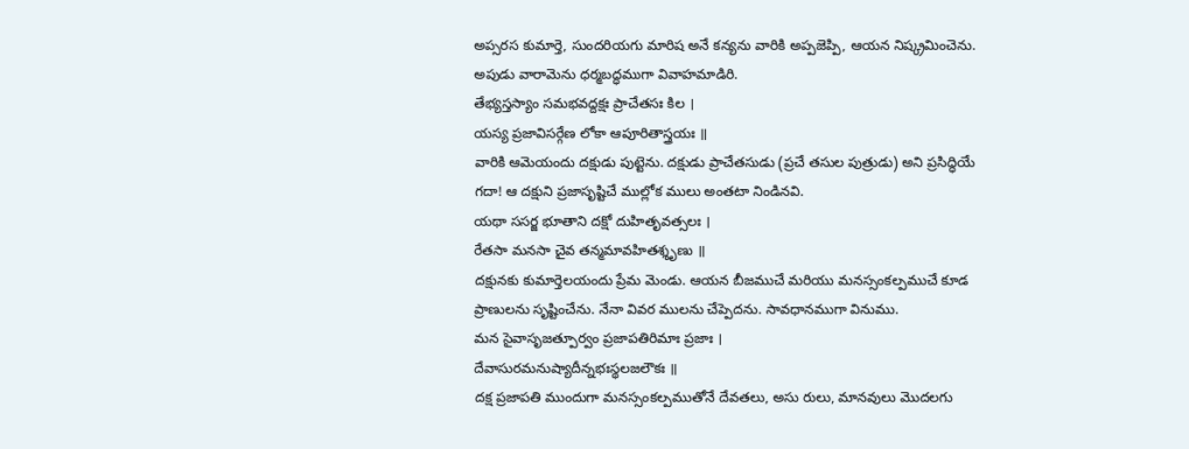అప్సరస కుమార్తె, సుందరియగు మారిష అనే కన్యను వారికి అప్పజెప్పి, ఆయన నిష్క్రమించెను. అపుడు వారామెను ధర్మబద్ధముగా వివాహమాడిరి.
తేభ్యస్తస్యాం సమభవద్దక్షః ప్రాచేతసః కిల ।
యస్య ప్రజావిసర్గేణ లోకా ఆపూరితాస్త్రయః ॥
వారికి ఆమెయందు దక్షుడు పుట్టెను. దక్షుడు ప్రాచేతసుడు (ప్రచే తసుల పుత్రుడు) అని ప్రసిద్ధియే గదా! ఆ దక్షుని ప్రజాసృష్టిచే ముల్లోక ములు అంతటా నిండినవి.
యథా ససర్జ భూతాని దక్షో దుహితృవత్సలః ।
రేతసా మనసా చైవ తన్మమావహితశ్శృణు ॥
దక్షునకు కుమార్తెలయందు ప్రేమ మెండు. ఆయన బీజముచే మరియు మనస్సంకల్పముచే కూడ ప్రాణులను సృష్టించేను. నేనా వివర ములను చేప్పెదను. సావధానముగా వినుము.
మన సైవాసృజత్పూర్వం ప్రజాపతిరిమాః ప్రజాః ।
దేవాసురమనుష్యాదీన్నభఃస్థలజలౌకః ॥
దక్ష ప్రజాపతి ముందుగా మనస్సంకల్పముతోనే దేవతలు, అసు రులు, మానవులు మొదలగు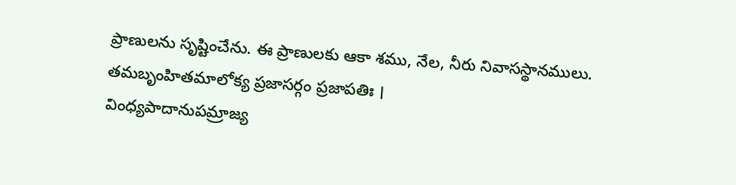ప్రాణులను సృష్టించేను. ఈ ప్రాణులకు ఆకా శము, నేల, నీరు నివాసస్థానములు.
తమబృంహితమాలోక్య ప్రజాసర్గం ప్రజాపతిః ।
వింధ్యపాదానుపమ్రాజ్య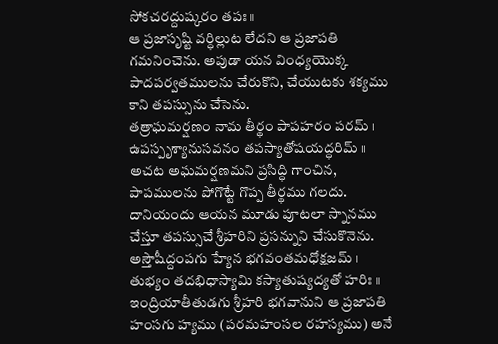సోకచరద్దుష్కరం తపః॥
ఆ ప్రజాసృష్టి వర్ధిల్లుట లేదని ఆ ప్రజాపతి గమనించెను. అపుడా యన వింధ్యయొక్క పాదపర్వతములను చేరుకొని, చేయుటకు శక్యము కాని తపస్సును చేసెను.
తత్రాఘమర్షణం నామ తీర్థం పాపహరం పరమ్ ।
ఉపస్పృశ్యానుసవనం తపస్యాతోషయద్ధరిమ్ ॥
అచట అఘమర్షణమని ప్రసిద్ధి గాంచిన, పాపములను పోగొట్టే గొప్ప తీర్థము గలదు. దానియందు ఆయన మూడు పూటలా స్నానము చేస్తూ తపస్సుచే శ్రీహరిని ప్రసన్నుని చేసుకొనెను.
అస్తౌషీద్దంపగు హ్యేన భగవంతమధోక్షజమ్ ।
తుభ్యం తదభిధాస్యామి కస్యాతుష్యద్యతో హరిః ॥
ఇంద్రియాతీతుడగు శ్రీహరి భగవానుని ఆ ప్రజాపతి హంసగు హ్యము (పరమహంసల రహస్యము) అనే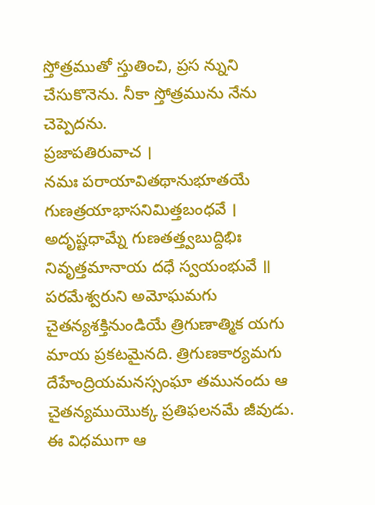స్తోత్రముతో స్తుతించి, ప్రస న్నుని చేసుకొనెను. నీకా స్తోత్రమును నేను చెప్పెదను.
ప్రజాపతిరువాచ ।
నమః పరాయావితథానుభూతయే
గుణత్రయాభాసనిమిత్తబంధవే ।
అదృష్టధామ్నే గుణతత్త్వబుద్దిభిః
నివృత్తమానాయ దధే స్వయంభువే ॥
పరమేశ్వరుని అమోఘమగు చైతన్యశక్తినుండియే త్రిగుణాత్మిక యగు మాయ ప్రకటమైనది. త్రిగుణకార్యమగు దేహేంద్రియమనస్సంఘా తమునందు ఆ చైతన్యముయొక్క ప్రతిఫలనమే జీవుడు. ఈ విధముగా ఆ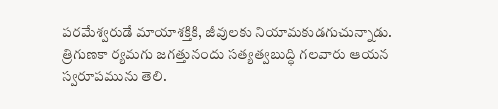పరమేశ్వరుడే మాయాశక్తికి, జీవులకు నియామకుడగుచున్నాడు. త్రిగుణకా ర్యమగు జగత్తునందు సత్యత్వబుద్ధి గలవారు ఆయన స్వరూపమును తెలి.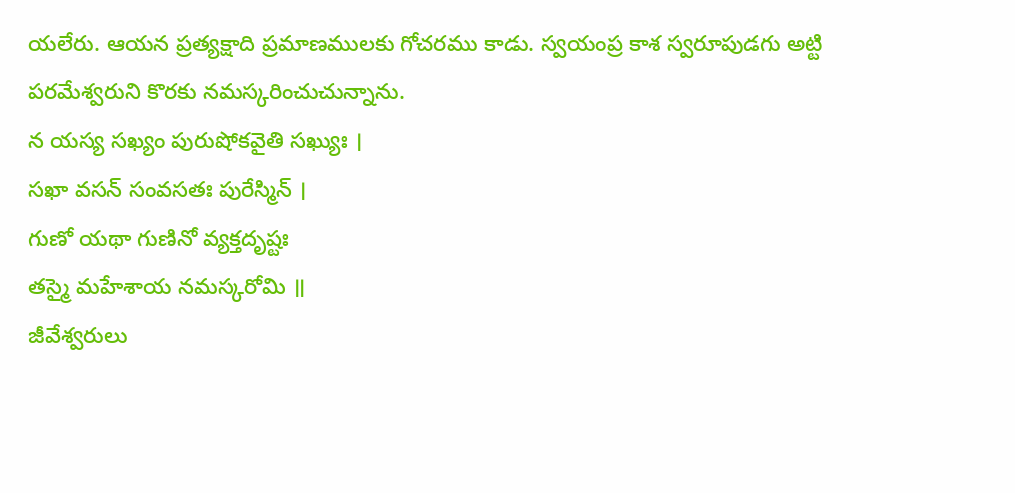యలేరు. ఆయన ప్రత్యక్షాది ప్రమాణములకు గోచరము కాడు. స్వయంప్ర కాశ స్వరూపుడగు అట్టి పరమేశ్వరుని కొరకు నమస్కరించుచున్నాను.
న యస్య సఖ్యం పురుషోకవైతి సఖ్యుః ।
సఖా వసన్ సంవసతః పురేస్మిన్ ।
గుణో యథా గుణినో వ్యక్తదృష్టః
తస్మై మహేశాయ నమస్కరోమి ॥
జీవేశ్వరులు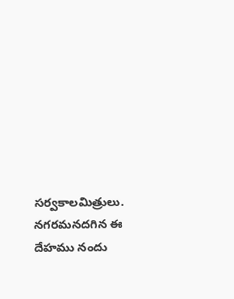సర్వకాలమిత్రులు. నగరమనదగిన ఈ దేహము నందు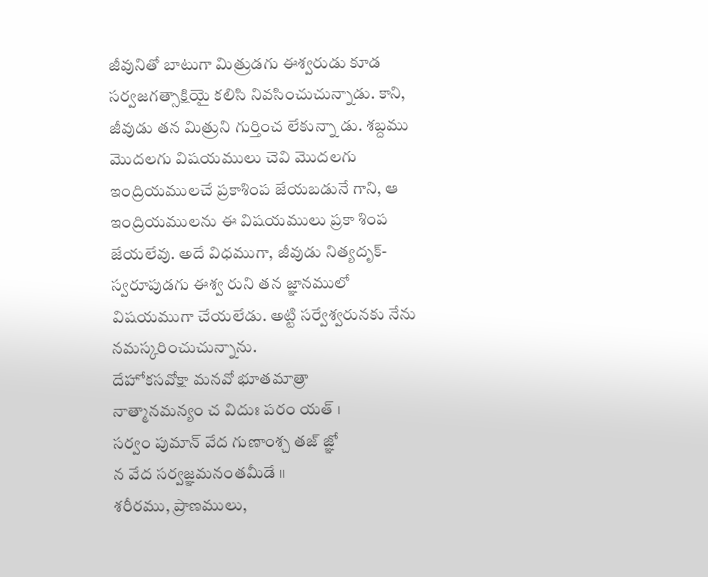జీవునితో బాటుగా మిత్రుడగు ఈశ్వరుడు కూడ సర్వజగత్సాక్షియై కలిసి నివసించుచున్నాడు. కాని, జీవుడు తన మిత్రుని గుర్తించ లేకున్నా డు. శబ్దము మొదలగు విషయములు చెవి మొదలగు ఇంద్రియములచే ప్రకాశింప జేయబడునే గాని, ఆ ఇంద్రియములను ఈ విషయములు ప్రకా శింప జేయలేవు. అదే విధముగా, జీవుడు నిత్యదృక్-స్వరూపుడగు ఈశ్వ రుని తన జ్ఞానములో విషయముగా చేయలేడు. అట్టి సర్వేశ్వరునకు నేను నమస్కరించుచున్నాను.
దేహోకసవోక్షా మనవో భూతమాత్రా
నాత్మానమన్యం చ విదుః పరం యత్ ।
సర్వం పుమాన్ వేద గుణాంశ్చ తజ్ జ్ఞో
న వేద సర్వజ్ఞమనంతమీడే ॥
శరీరము, ప్రాణములు,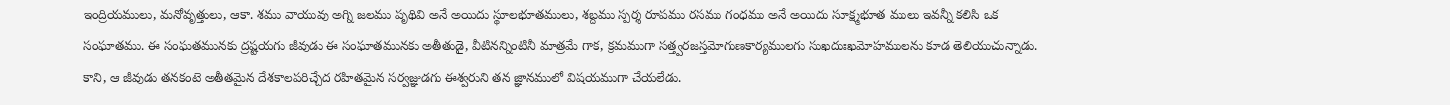ఇంద్రియములు, మనోవృత్తులు, ఆకా. శము వాయువు అగ్ని జలము పృథివి అనే అయిదు స్థూలభూతములు, శబ్దము స్పర్శ రూపము రసము గంధము అనే అయిదు సూక్ష్మభూత ములు ఇవన్నీ కలిసి ఒక సంఘాతము. ఈ సంఘతమునకు ద్రష్టయగు జీవుడు ఈ సంఘాతమునకు అతీతుడై, వీటినన్నింటినీ మాత్రమే గాక, క్రమముగా సత్త్వరజస్తమోగుణకార్యములగు సుఖదుఃఖమోహములను కూడ తెలియుచున్నాడు. కాని, ఆ జీవుడు తనకంటె అతీతమైన దేశకాలపరిచ్చేద రహితమైన సర్వజ్ఞుడగు ఈశ్వరుని తన జ్ఞానములో విషయముగా చేయలేడు.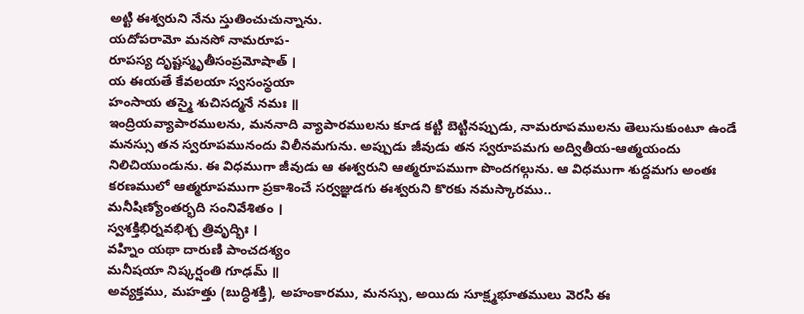అట్టి ఈశ్వరుని నేను స్తుతించుచున్నాను.
యదోపరామో మనసో నామరూప-
రూపస్య దృష్టస్మృతీసంప్రమోషాత్ ।
య ఈయతే కేవలయా స్వసంస్థయా
హంసాయ తస్మై శుచిసద్మనే నమః ॥
ఇంద్రియవ్యాపారములను, మననాది వ్యాపారములను కూడ కట్టి బెట్టినప్పుడు, నామరూపములను తెలుసుకుంటూ ఉండే మనస్సు తన స్వరూపమునందు విలీనమగును. అప్పుడు జీవుడు తన స్వరూపమగు అద్వితీయ-ఆత్మయందు నిలిచియుండును. ఈ విధముగా జీవుడు ఆ ఈశ్వరుని ఆత్మరూపముగా పొందగల్గును. ఆ విధముగా శుద్దమగు అంతః కరణములో ఆత్మరూపముగా ప్రకాశించే సర్వజ్ఞుడగు ఈశ్వరుని కొరకు నమస్కారము..
మనీషిణ్యోంతర్భది సంనివేశితం ।
స్వశక్తిభిర్నవభిశ్చ త్రివృద్భిః ।
వహ్నిం యథా దారుణి పాంచదశ్యం
మనీషయా నిష్కర్షంతి గూఢమ్ ॥
అవ్యక్తము, మహత్తు (బుద్ధిశక్తి), అహంకారము, మనస్సు, అయిదు సూక్ష్మభూతములు వెరసి ఈ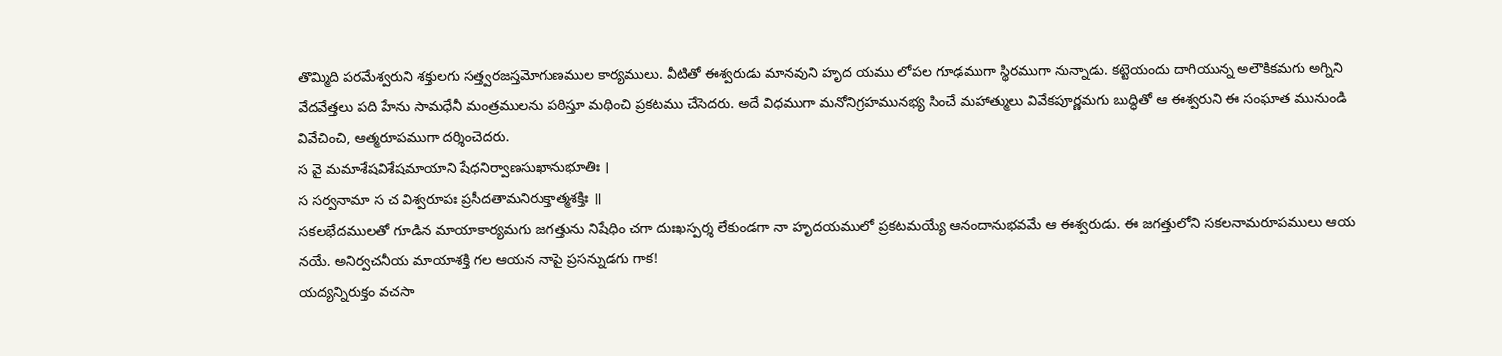తొమ్మిది పరమేశ్వరుని శక్తులగు సత్త్వరజస్తమోగుణముల కార్యములు. వీటితో ఈశ్వరుడు మానవుని హృద యము లోపల గూఢముగా స్థిరముగా నున్నాడు. కట్టెయందు దాగియున్న అలౌకికమగు అగ్నిని వేదవేత్తలు పది హేను సామధేనీ మంత్రములను పఠిస్తూ మథించి ప్రకటము చేసెదరు. అదే విధముగా మనోనిగ్రహమునభ్య సించే మహాత్ములు వివేకపూర్ణమగు బుద్ధితో ఆ ఈశ్వరుని ఈ సంఘాత మునుండి వివేచించి, ఆత్మరూపముగా దర్శించెదరు.
స వై మమాశేషవిశేషమాయాని షేధనిర్వాణసుఖానుభూతిః ।
స సర్వనామా స చ విశ్వరూపః ప్రసీదతామనిరుక్తాత్మశక్తిః ॥
సకలభేదములతో గూడిన మాయాకార్యమగు జగత్తును నిషేధిం చగా దుఃఖస్పర్శ లేకుండగా నా హృదయములో ప్రకటమయ్యే ఆనందానుభవమే ఆ ఈశ్వరుడు. ఈ జగత్తులోని సకలనామరూపములు ఆయ నయే. అనిర్వచనీయ మాయాశక్తి గల ఆయన నాపై ప్రసన్నుడగు గాక!
యద్యన్నిరుక్తం వచసా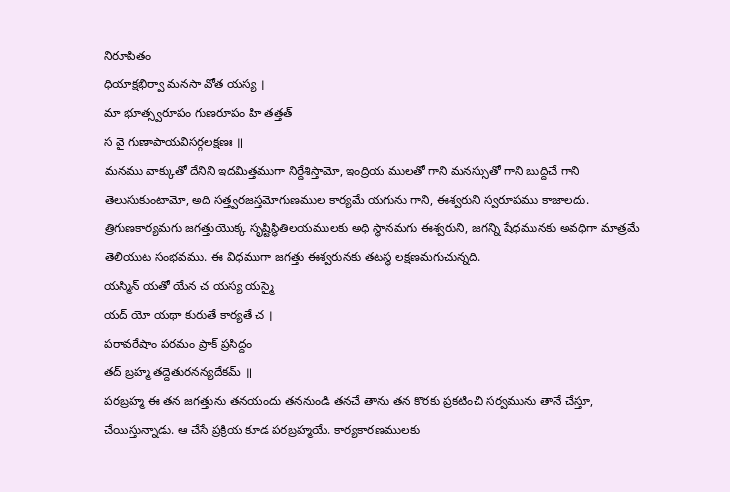నిరూపితం
ధియాక్షభిర్వా మనసా వోత యస్య ।
మా భూత్స్వరూపం గుణరూపం హి తత్తత్
స వై గుణాపాయవిసర్గలక్షణః ॥
మనము వాక్కుతో దేనిని ఇదమిత్తముగా నిర్దేశిస్తామో, ఇంద్రియ ములతో గాని మనస్సుతో గాని బుద్దిచే గాని తెలుసుకుంటామో, అది సత్త్వరజస్తమోగుణముల కార్యమే యగును గాని, ఈశ్వరుని స్వరూపము కాజాలదు. త్రిగుణకార్యమగు జగత్తుయొక్క సృష్టిస్థితిలయములకు అధి స్థానమగు ఈశ్వరుని, జగన్ని షేధమునకు అవధిగా మాత్రమే తెలియుట సంభవము. ఈ విధముగా జగత్తు ఈశ్వరునకు తటస్థ లక్షణమగుచున్నది.
యస్మిన్ యతో యేన చ యస్య యస్మై
యద్ యో యథా కురుతే కార్యతే చ ।
పరావరేషాం పరమం ప్రాక్ ప్రసిద్దం
తద్ బ్రహ్మ తద్దెతురనన్యదేకమ్ ॥
పరబ్రహ్మ ఈ తన జగత్తును తనయందు తననుండి తనచే తాను తన కొరకు ప్రకటించి సర్వమును తానే చేస్తూ, చేయిస్తున్నాడు. ఆ చేసే ప్రక్రియ కూడ పరబ్రహ్మయే. కార్యకారణములకు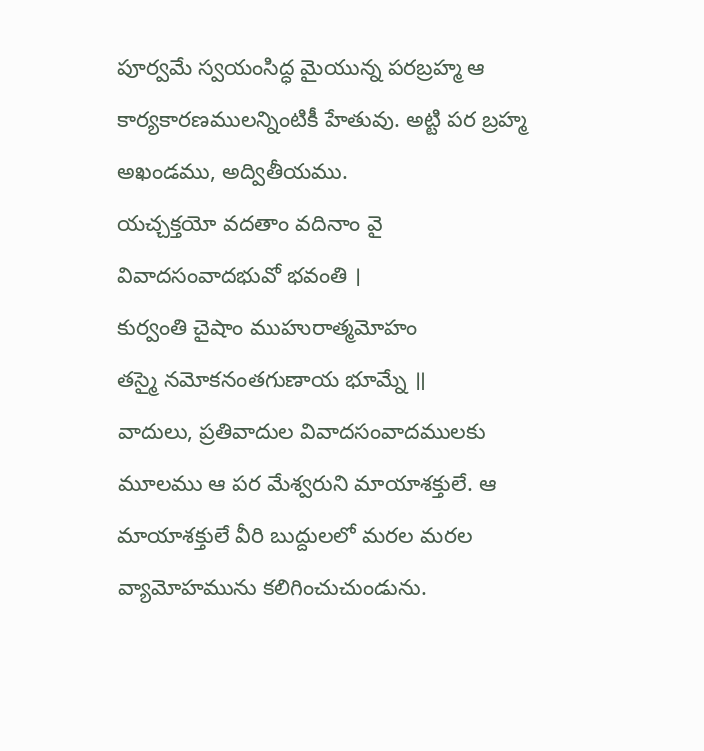పూర్వమే స్వయంసిద్ధ మైయున్న పరబ్రహ్మ ఆ కార్యకారణములన్నింటికీ హేతువు. అట్టి పర బ్రహ్మ అఖండము, అద్వితీయము.
యచ్చక్తయో వదతాం వదినాం వై
వివాదసంవాదభువో భవంతి ।
కుర్వంతి చైషాం ముహురాత్మమోహం
తస్మై నమోకనంతగుణాయ భూమ్నే ॥
వాదులు, ప్రతివాదుల వివాదసంవాదములకు మూలము ఆ పర మేశ్వరుని మాయాశక్తులే. ఆ మాయాశక్తులే వీరి బుద్దులలో మరల మరల వ్యామోహమును కలిగించుచుండును.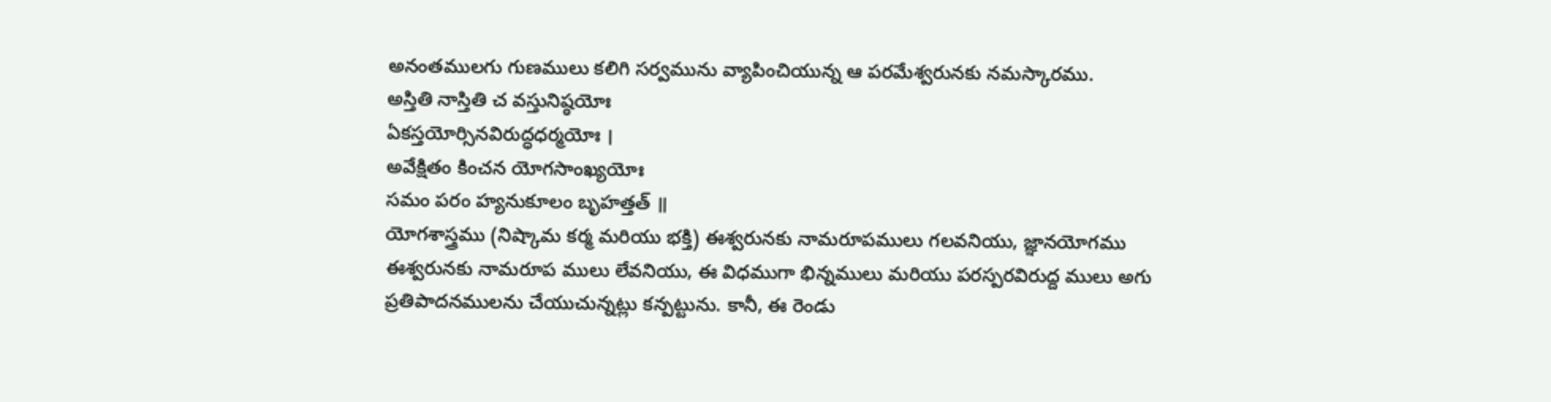అనంతములగు గుణములు కలిగి సర్వమును వ్యాపించియున్న ఆ పరమేశ్వరునకు నమస్కారము.
అస్తితి నాస్తితి చ వస్తునిష్ఠయోః
ఏకస్తయోర్సినవిరుద్ధధర్మయోః ।
అవేక్షితం కించన యోగసాంఖ్యయోః
సమం పరం హ్యనుకూలం బృహత్తత్ ॥
యోగశాస్త్రము (నిష్కామ కర్మ మరియు భక్తి) ఈశ్వరునకు నామరూపములు గలవనియు, జ్ఞానయోగము ఈశ్వరునకు నామరూప ములు లేవనియు, ఈ విధముగా భిన్నములు మరియు పరస్పరవిరుద్ద ములు అగు ప్రతిపాదనములను చేయుచున్నట్లు కన్పట్టును. కానీ, ఈ రెండు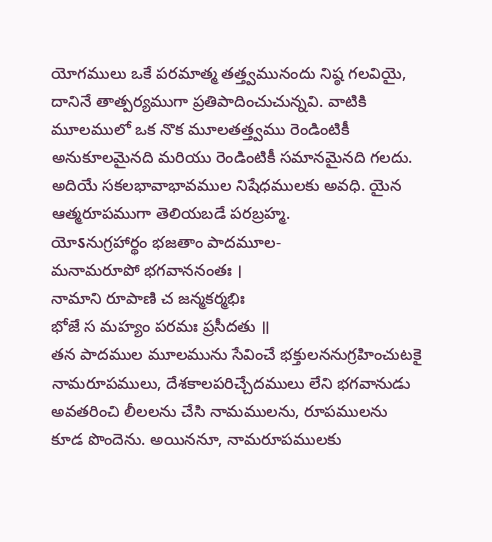యోగములు ఒకే పరమాత్మ తత్త్వమునందు నిష్ఠ గలవియై, దానినే తాత్పర్యముగా ప్రతిపాదించుచున్నవి. వాటికి మూలములో ఒక నొక మూలతత్త్వము రెండింటికీ అనుకూలమైనది మరియు రెండింటికీ సమానమైనది గలదు. అదియే సకలభావాభావముల నిషేధములకు అవధి. యైన ఆత్మరూపముగా తెలియబడే పరబ్రహ్మ.
యోऽనుగ్రహార్థం భజతాం పాదమూల-
మనామరూపో భగవాననంతః ।
నామాని రూపాణి చ జన్మకర్మభిః
భోజే స మహ్యం పరమః ప్రసీదతు ॥
తన పాదముల మూలమును సేవించే భక్తులననుగ్రహించుటకై నామరూపములు, దేశకాలపరిచ్చేదములు లేని భగవానుడు అవతరించి లీలలను చేసి నామములను, రూపములను కూడ పొందెను. అయిననూ, నామరూపములకు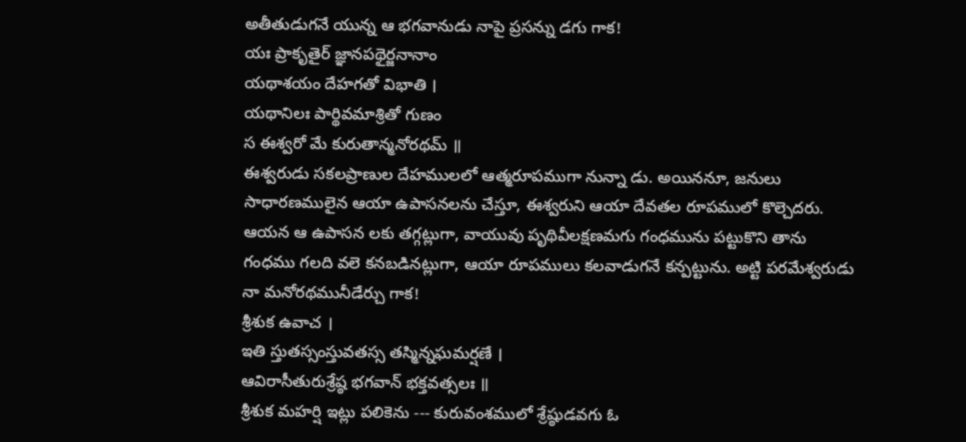అతీతుడుగనే యున్న ఆ భగవానుడు నాపై ప్రసన్ను డగు గాక!
యః ప్రాకృతైర్ జ్ఞానపథైర్జనానాం
యథాశయం దేహగతో విభాతి ।
యథానిలః పార్థివమాశ్రితో గుణం
స ఈశ్వరో మే కురుతాన్మనోరథమ్ ॥
ఈశ్వరుడు సకలప్రాణుల దేహములలో ఆత్మరూపముగా నున్నా డు. అయిననూ, జనులు సాధారణములైన ఆయా ఉపాసనలను చేస్తూ, ఈశ్వరుని ఆయా దేవతల రూపములో కొల్చెదరు. ఆయన ఆ ఉపాసన లకు తగ్గట్లుగా, వాయువు పృథివీలక్షణమగు గంధమును పట్టుకొని తాను గంధము గలది వలె కనబడినట్లుగా, ఆయా రూపములు కలవాడుగనే కన్పట్టును. అట్టి పరమేశ్వరుడు నా మనోరథమునీడేర్చు గాక!
శ్రీశుక ఉవాచ ।
ఇతి స్తుతస్సంస్తువతస్స తస్మిన్నఘమర్షణే ।
ఆవిరాసీతురుశ్రేష్ఠ భగవాన్ భక్తవత్సలః ॥
శ్రీశుక మహర్షి ఇట్లు పలికెను --- కురువంశములో శ్రేష్ఠుడవగు ఓ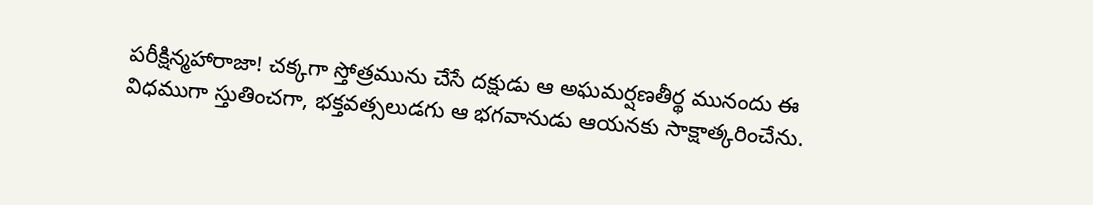పరీక్షిన్మహారాజా! చక్కగా స్తోత్రమును చేసే దక్షుడు ఆ అఘమర్షణతీర్థ మునందు ఈ విధముగా స్తుతించగా, భక్తవత్సలుడగు ఆ భగవానుడు ఆయనకు సాక్షాత్కరించేను.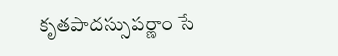కృతపాదస్సుపర్ణాం సే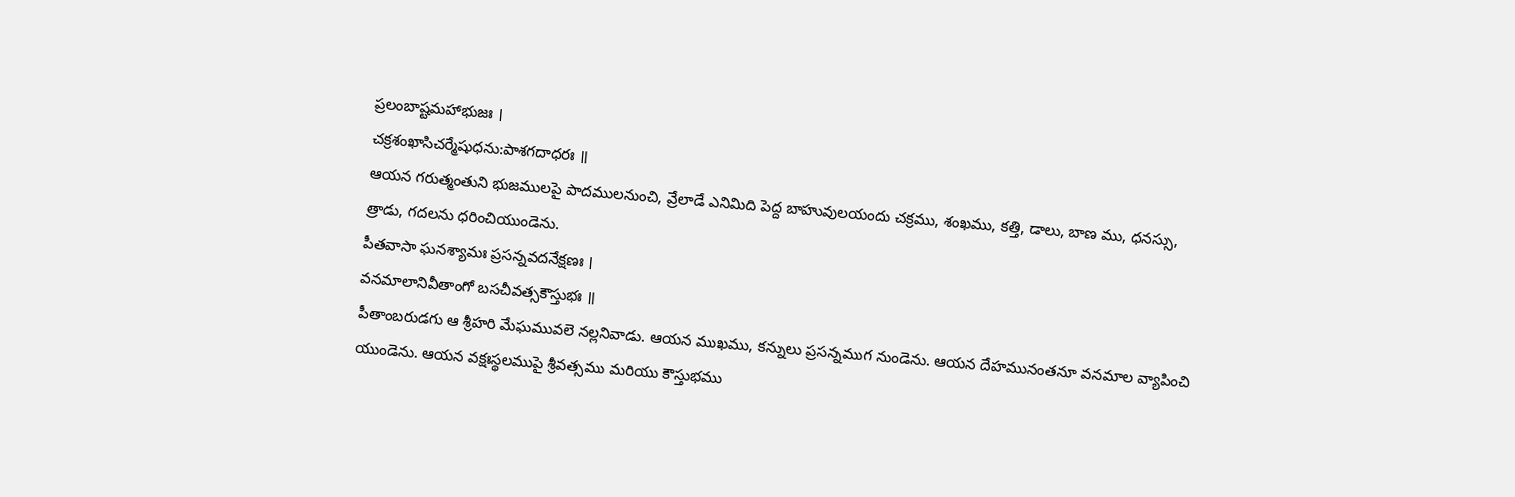ప్రలంబాష్టమహాభుజః ।
చక్రశంఖాసిచర్మేషుధను:పాశగదాధరః ॥
ఆయన గరుత్మంతుని భుజములపై పాదములనుంచి, వ్రేలాడే ఎనిమిది పెద్ద బాహువులయందు చక్రము, శంఖము, కత్తి, డాలు, బాణ ము, ధనస్సు, త్రాడు, గదలను ధరించియుండెను.
పీతవాసా ఘనశ్యామః ప్రసన్నవదనేక్షణః ।
వనమాలానివీతాంగో బసచీవత్సకౌస్తుభః ॥
పీతాంబరుడగు ఆ శ్రీహరి మేఘమువలె నల్లనివాడు. ఆయన ముఖము, కన్నులు ప్రసన్నముగ నుండెను. ఆయన దేహమునంతనూ వనమాల వ్యాపించి యుండెను. ఆయన వక్షఃస్థలముపై శ్రీవత్సము మరియు కౌస్తుభము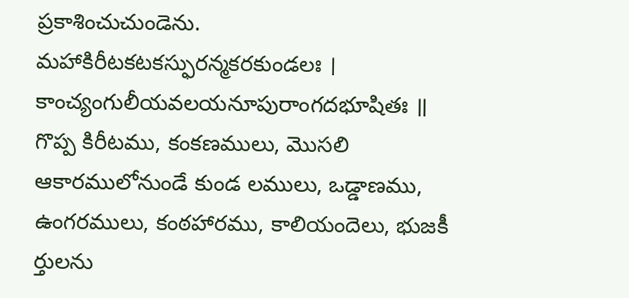ప్రకాశించుచుండెను.
మహాకిరీటకటకస్ఫురన్మకరకుండలః ।
కాంచ్యంగులీయవలయనూపురాంగదభూషితః ॥
గొప్ప కిరీటము, కంకణములు, మొసలి ఆకారములోనుండే కుండ లములు, ఒడ్డాణము, ఉంగరములు, కంఠహారము, కాలియందెలు, భుజకీ ర్తులను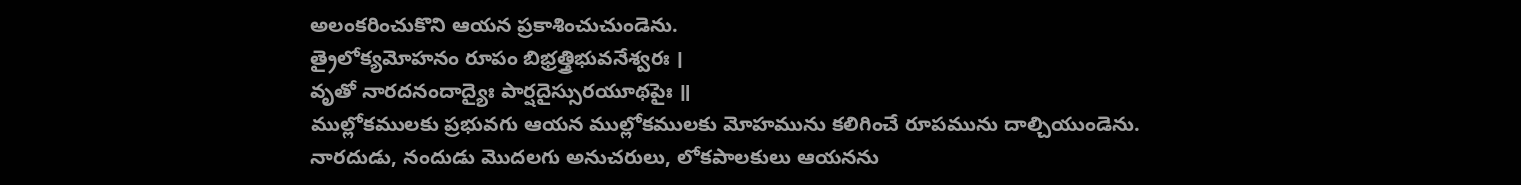అలంకరించుకొని ఆయన ప్రకాశించుచుండెను.
త్రైలోక్యమోహనం రూపం బిభ్రత్త్రిభువనేశ్వరః ।
వృతో నారదనందాద్యైః పార్షదైస్సురయూథపైః ॥
ముల్లోకములకు ప్రభువగు ఆయన ముల్లోకములకు మోహమును కలిగించే రూపమును దాల్చియుండెను. నారదుడు, నందుడు మొదలగు అనుచరులు, లోకపాలకులు ఆయనను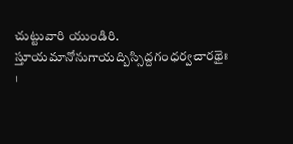చుట్టువారి యుండిరి.
స్తూయమానోనుగాయద్బిస్సిద్దగంధర్వచారథైః ।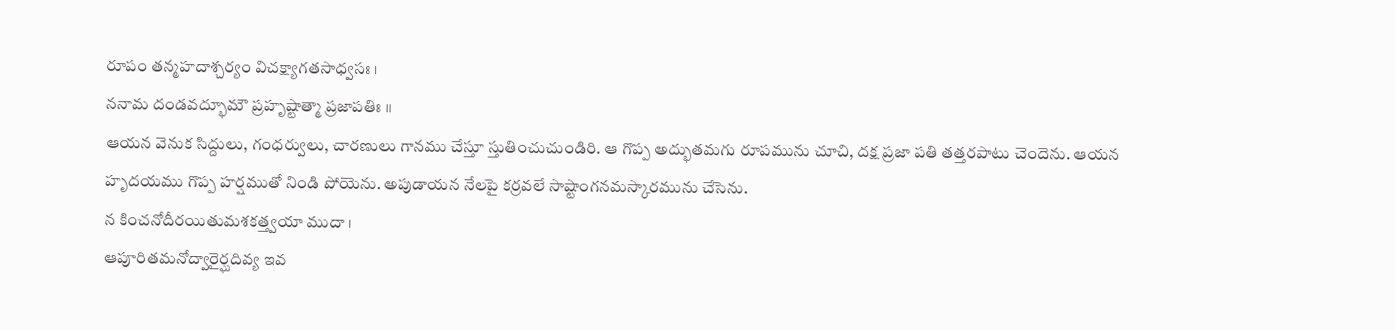రూపం తన్మహదాశ్చర్యం విచక్ష్యాగతసాధ్వసః ।
ననామ దండవద్భూమౌ ప్రహృష్టాత్మా ప్రజాపతిః ॥
ఆయన వెనుక సిద్దులు, గంధర్వులు, చారణులు గానము చేస్తూ స్తుతించుచుండిరి. ఆ గొప్ప అద్భుతమగు రూపమును చూచి, దక్ష ప్రజా పతి తత్తరపాటు చెందెను. ఆయన హృదయము గొప్ప హర్షముతో నిండి పోయెను. అపుడాయన నేలపై కర్రవలే సాష్టాంగనమస్కారమును చేసెను.
న కించనోదీరయితుమశకత్త్వయా ముదా ।
ఆపూరితమనోద్వారైర్ఘదివ్య ఇవ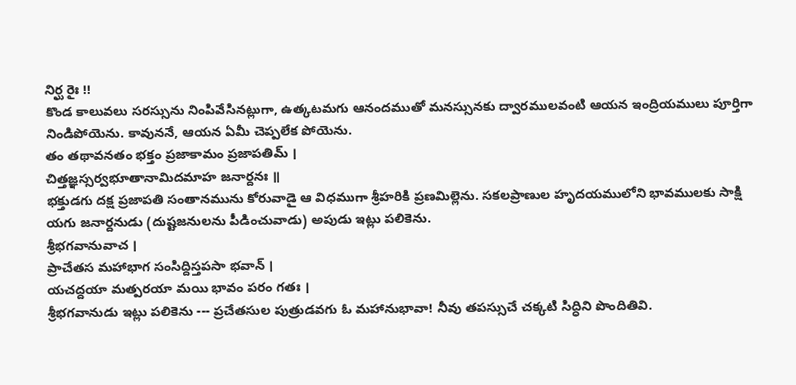నిర్ఘ రైః !!
కొండ కాలువలు సరస్సును నింపివేసినట్లుగా, ఉత్కటమగు ఆనందముతో మనస్సునకు ద్వారములవంటి ఆయన ఇంద్రియములు పూర్తిగా నిండిపోయెను. కావుననే, ఆయన ఏమీ చెప్పలేక పోయెను.
తం తథావనతం భక్తం ప్రజాకామం ప్రజాపతిమ్ ।
చిత్తజ్ఞస్సర్వభూతానామిదమాహ జనార్దనః ॥
భక్తుడగు దక్ష ప్రజాపతి సంతానమును కోరువాడై ఆ విధముగా శ్రీహరికి ప్రణమిల్లెను. సకలప్రాణుల హృదయములోని భావములకు సాక్షి యగు జనార్దనుడు (దుష్టజనులను పీడించువాడు) అపుడు ఇట్లు పలికెను.
శ్రీభగవానువాచ ।
ప్రాచేతస మహాభాగ సంసిద్దిస్తపసా భవాన్ ।
యచద్దయా మత్పరయా మయి భావం పరం గతః ।
శ్రీభగవానుడు ఇట్లు పలికెను --- ప్రచేతసుల పుత్రుడవగు ఓ మహానుభావా! నీవు తపస్సుచే చక్కటి సిద్ధిని పొందితివి.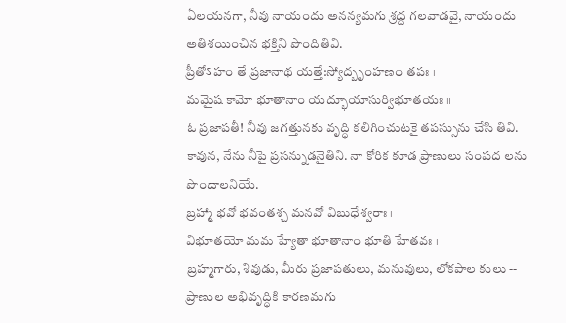ఏలయనగా, నీవు నాయందు అనన్యమగు శ్రద్ద గలవాడవై, నాయందు అతిశయించిన భక్తిని పొందితివి.
ప్రీతోऽహం తే ప్రజానాథ యత్తే:స్యోద్బృంహణం తపః ।
మమైష కామో భూతానాం యద్భూయాసుర్విభూతయః ॥
ఓ ప్రజాపతీ! నీవు జగత్తునకు వృద్ధి కలిగించుటకై తపస్సును చేసి తివి. కావున, నేను నీపై ప్రసన్నుడనైతిని. నా కోరిక కూడ ప్రాణులు సంపద లను పొందాలనియే.
బ్రహ్మా భవో భవంతశ్చ మనవో విబుధేశ్వరాః ।
విభూతయో మమ హ్యేతా భూతానాం భూతి హేతవః ।
బ్రహ్మగారు, శివుడు, మీరు ప్రజాపతులు, మనువులు, లోకపాల కులు -- ప్రాణుల అభివృద్ధికి కారణమగు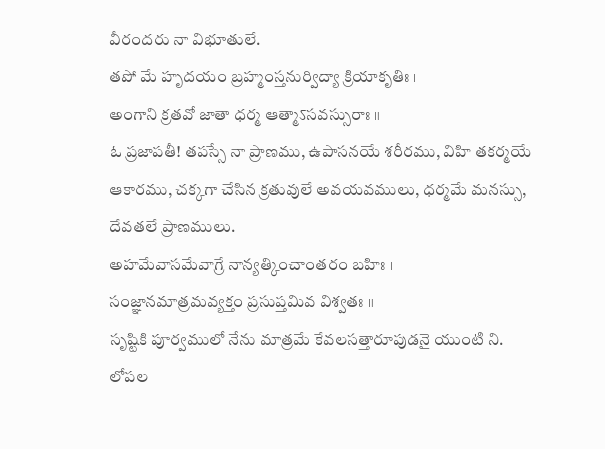వీరందరు నా విభూతులే.
తపో మే హృదయం బ్రహ్మంస్తనుర్విద్యా క్రియాకృతిః ।
అంగాని క్రతవో జాతా ధర్మ ఆత్మాऽసవస్సురాః ॥
ఓ ప్రజాపతీ! తపస్సే నా ప్రాణము, ఉపాసనయే శరీరము, విహి తకర్మయే ఆకారము, చక్కగా చేసిన క్రతువులే అవయవములు, ధర్మమే మనస్సు, దేవతలే ప్రాణములు.
అహమేవాసమేవాగ్రే నాన్యత్కించాంతరం బహిః ।
సంజ్ఞానమాత్రమవ్యక్తం ప్రసుప్తమివ విశ్వతః ॥
సృష్టికి పూర్వములో నేను మాత్రమే కేవలసత్తారూపుడనై యుంటి ని. లోపల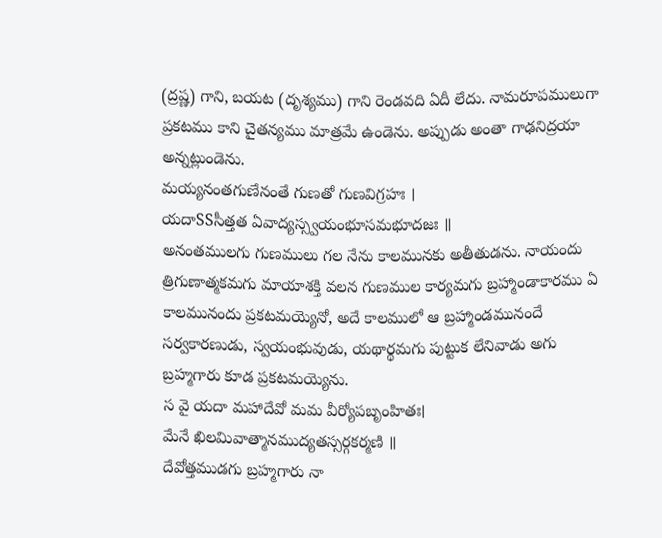(ద్రష్ణ) గాని, బయట (దృశ్యము) గాని రెండవది ఏదీ లేదు. నామరూపములుగా ప్రకటము కాని చైతన్యము మాత్రమే ఉండెను. అప్పుడు అంతా గాఢనిద్రయా అన్నట్లుండెను.
మయ్యనంతగుణేనంతే గుణతో గుణవిగ్రహః ।
యదాSSసీత్తత ఏవాద్యస్స్వయంభూసమభూదజః ॥
అనంతములగు గుణములు గల నేను కాలమునకు అతీతుడను. నాయందు త్రిగుణాత్మకమగు మాయాశక్తి వలన గుణముల కార్యమగు బ్రహ్మాండాకారము ఏ కాలమునందు ప్రకటమయ్యెనో, అదే కాలములో ఆ బ్రహ్మాండమునందే సర్వకారణుడు, స్వయంభువుడు, యథార్థమగు పుట్టుక లేనివాడు అగు బ్రహ్మగారు కూడ ప్రకటమయ్యెను.
స వై యదా మహాదేవో మమ వీర్యోపబృంహితః।
మేనే ఖిలమివాత్మానముద్యతస్సర్గకర్మణి ॥
దేవోత్తముడగు బ్రహ్మగారు నా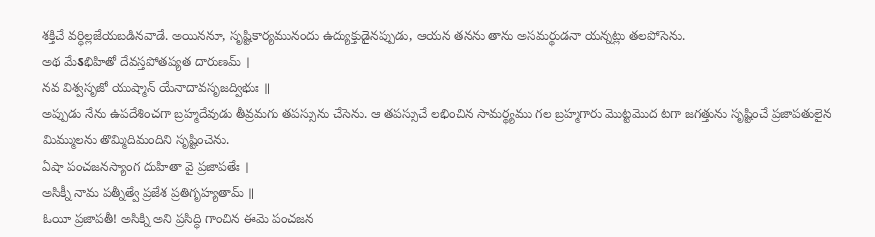శక్తిచే వర్ధిల్లజేయబడినవాడే. అయిననూ, సృష్టికార్యమునందు ఉద్యుక్తుడైనప్పుడు, ఆయన తనను తాను అసమర్థుడనా యన్నట్లు తలపోసెను.
అథ మేऽభిహితో దేవస్తపోతప్యత దారుణమ్ ।
నవ విశ్వసృజో యుష్మాన్ యేనాదావసృజద్విభుః ॥
అప్పుడు నేను ఉపదేశించగా బ్రహ్మదేవుడు తీవ్రమగు తపస్సును చేసెను. ఆ తపస్సుచే లభించిన సామర్థ్యము గల బ్రహ్మగారు మొట్టమొద టగా జగత్తును సృష్టించే ప్రజాపతులైన మిమ్ములను తొమ్మిదిమందిని సృష్టించెను.
ఏషా పంచజనస్యాంగ దుహితా వై ప్రజాపతేః ।
అసిక్నీ నామ పత్నీత్వే ప్రజేశ ప్రతిగృహ్యతామ్ ॥
ఓయీ ప్రజాపతీ! అసిక్ని అని ప్రసిద్ధి గాంచిన ఈమె పంచజన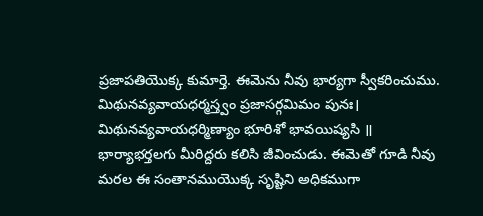ప్రజాపతియొక్క కుమార్తె. ఈమెను నీవు భార్యగా స్వీకరించుము.
మిథునవ్యవాయధర్మస్త్వం ప్రజాసర్గమిమం పునః।
మిథునవ్యవాయధర్మిణ్యాం భూరిశో భావయిష్యసి ॥
భార్యాభర్తలగు మీరిద్దరు కలిసి జీవించుడు. ఈమెతో గూడి నీవు మరల ఈ సంతానముయొక్క సృష్టిని అధికముగా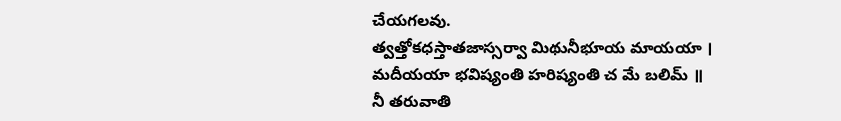చేయగలవు.
త్వత్తోకధస్తాతజాస్సర్వా మిథునీభూయ మాయయా ।
మదీయయా భవిష్యంతి హరిష్యంతి చ మే బలిమ్ ॥
నీ తరువాతి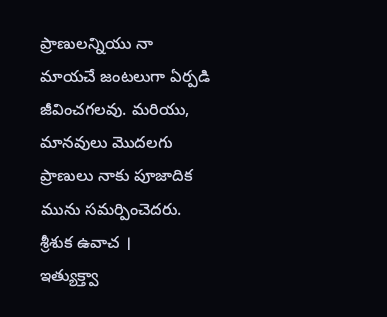ప్రాణులన్నియు నా మాయచే జంటలుగా ఏర్పడి జీవించగలవు. మరియు, మానవులు మొదలగు ప్రాణులు నాకు పూజాదిక మును సమర్పించెదరు.
శ్రీశుక ఉవాచ ।
ఇత్యుక్త్వా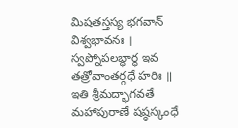మిషతస్తస్య భగవాన్ విశ్వభావనః ।
స్వప్నోపలబ్ధార్థ ఇవ తత్రోవాంతర్గధే హరిః ॥
ఇతి శ్రీమద్భాగవతే మహాపురాణే షష్ఠస్కంధే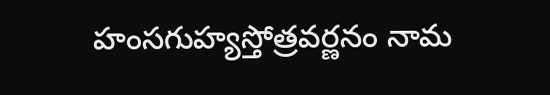హంసగుహ్యస్తోత్రవర్ణనం నామ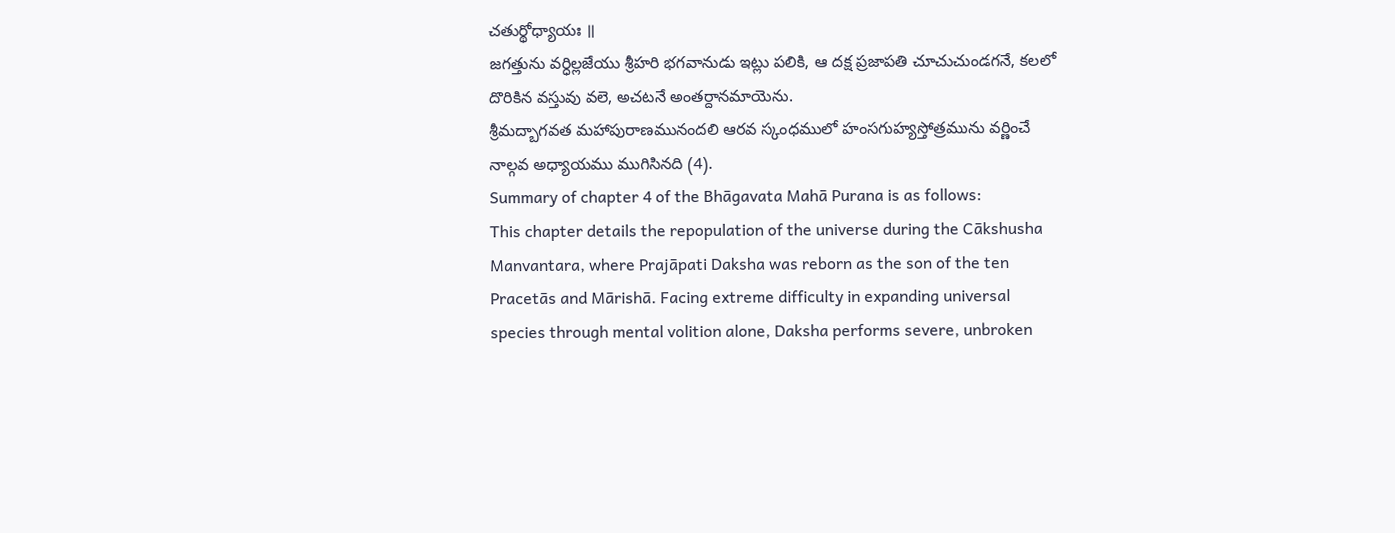చతుర్థోధ్యాయః ॥
జగత్తును వర్ధిల్లజేయు శ్రీహరి భగవానుడు ఇట్లు పలికి, ఆ దక్ష ప్రజాపతి చూచుచుండగనే, కలలో దొరికిన వస్తువు వలె, అచటనే అంతర్దానమాయెను.
శ్రీమద్బాగవత మహాపురాణమునందలి ఆరవ స్కంధములో హంసగుహ్యస్తోత్రమును వర్ణించే నాల్గవ అధ్యాయము ముగిసినది (4).
Summary of chapter 4 of the Bhāgavata Mahā Purana is as follows:
This chapter details the repopulation of the universe during the Cākshusha Manvantara, where Prajāpati Daksha was reborn as the son of the ten Pracetās and Mārishā. Facing extreme difficulty in expanding universal species through mental volition alone, Daksha performs severe, unbroken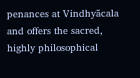penances at Vindhyācala and offers the sacred, highly philosophical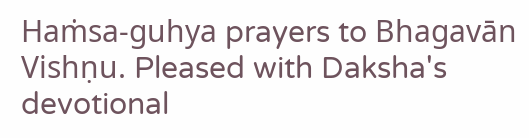Haṁsa-guhya prayers to Bhagavān Vishṇu. Pleased with Daksha's devotional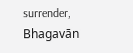surrender, Bhagavān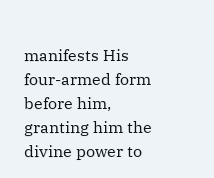manifests His four-armed form before him, granting him the divine power to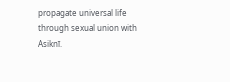propagate universal life through sexual union with Asiknī.